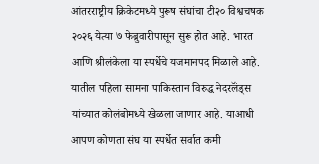आंतरराष्ट्रीय क्रिकेटमध्ये पुरूष संघांचा टी२० विश्वचषक २०२६ येत्या ७ फेब्रुवारीपासून सुरू होत आहे. भारत आणि श्रीलंकेला या स्पर्धेचे यजमानपद मिळाले आहे. यातील पहिला सामना पाकिस्तान विरुद्ध नेदरलॅंड्स यांच्यात कोलंबोमध्ये खेळला जाणार आहे. याआधी आपण कोणता संघ या स्पर्धेत सर्वात कमी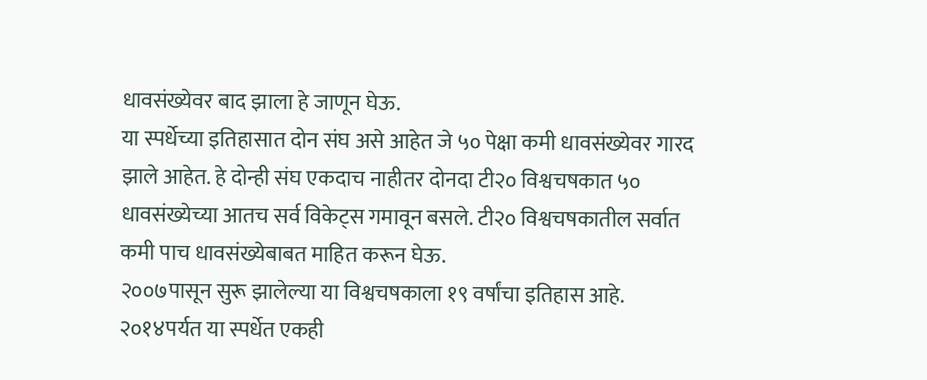धावसंख्येवर बाद झाला हे जाणून घेऊ.
या स्पर्धेच्या इतिहासात दोन संघ असे आहेत जे ५० पेक्षा कमी धावसंख्येवर गारद झाले आहेत. हे दोन्ही संघ एकदाच नाहीतर दोनदा टी२० विश्वचषकात ५० धावसंख्येच्या आतच सर्व विकेट्स गमावून बसले. टी२० विश्वचषकातील सर्वात कमी पाच धावसंख्येबाबत माहित करून घेऊ.
२००७पासून सुरू झालेल्या या विश्वचषकाला १९ वर्षांचा इतिहास आहे. २०१४पर्यत या स्पर्धेत एकही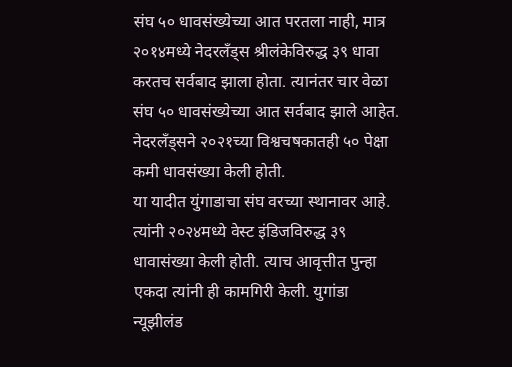संघ ५० धावसंख्येच्या आत परतला नाही, मात्र २०१४मध्ये नेदरलॅंड्स श्रीलंकेविरुद्ध ३९ धावा करतच सर्वबाद झाला होता. त्यानंतर चार वेळा संघ ५० धावसंख्येच्या आत सर्वबाद झाले आहेत. नेदरलॅंड्सने २०२१च्या विश्वचषकातही ५० पेक्षा कमी धावसंख्या केली होती.
या यादीत युंगाडाचा संघ वरच्या स्थानावर आहे. त्यांनी २०२४मध्ये वेस्ट इंडिजविरुद्ध ३९ धावासंख्या केली होती. त्याच आवृत्तीत पुन्हा एकदा त्यांनी ही कामगिरी केली. युगांडा न्यूझीलंड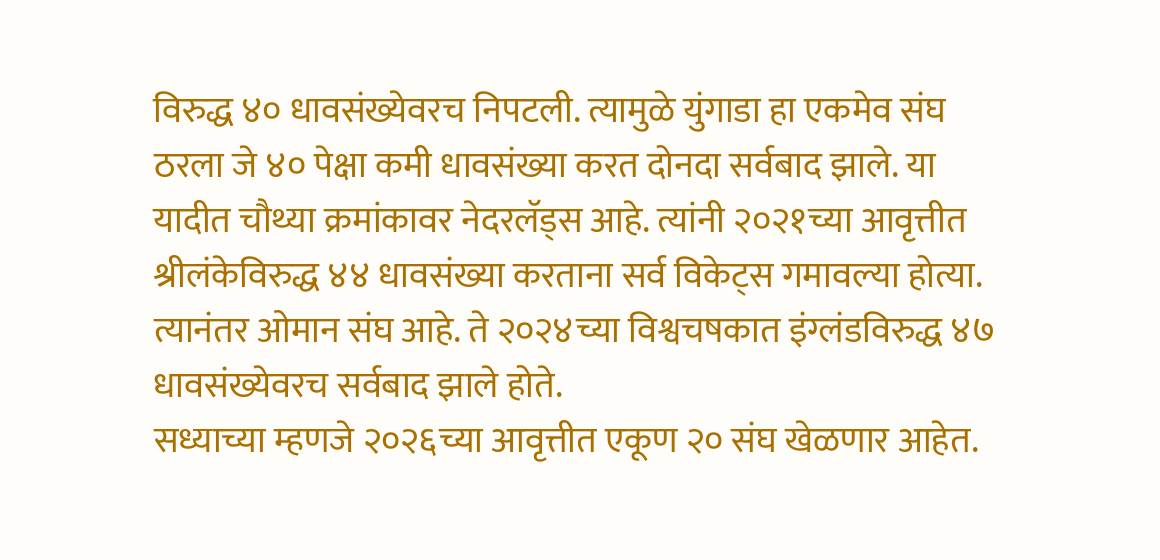विरुद्ध ४० धावसंख्येवरच निपटली. त्यामुळे युंगाडा हा एकमेव संघ ठरला जे ४० पेक्षा कमी धावसंख्या करत दोनदा सर्वबाद झाले. या यादीत चौथ्या क्रमांकावर नेदरलॅड्स आहे. त्यांनी २०२१च्या आवृत्तीत श्रीलंकेविरुद्ध ४४ धावसंख्या करताना सर्व विकेट्स गमावल्या होत्या. त्यानंतर ओमान संघ आहे. ते २०२४च्या विश्वचषकात इंग्लंडविरुद्ध ४७ धावसंख्येवरच सर्वबाद झाले होते.
सध्याच्या म्हणजे २०२६च्या आवृत्तीत एकूण २० संघ खेळणार आहेत.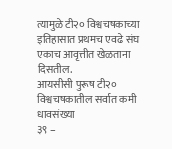त्यामुळे टी२० विश्वचषकाच्या इतिहासात प्रथमच एवढे संघ एकाच आवृत्तीत खेळताना दिसतील.
आयसीसी पुरूष टी२० विश्वचषकातील सर्वात कमी धावसंख्या
३९ –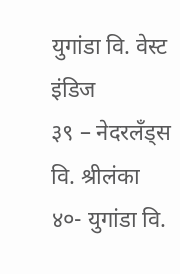युगांडा वि. वेस्ट इंडिज
३९ – नेदरलॅंड्स वि. श्रीलंका
४०- युगांडा वि.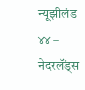न्यूझीलंड
४४ – नेदरलॅंड्स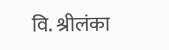वि. श्रीलंका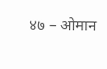४७ – ओमान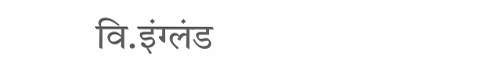वि.इंग्लंड